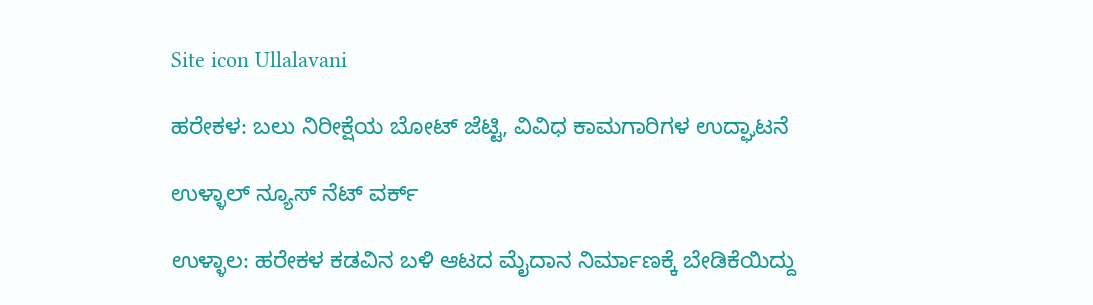Site icon Ullalavani

ಹರೇಕಳ: ಬಲು ನಿರೀಕ್ಷೆಯ ಬೋಟ್ ಜೆಟ್ಟಿ, ವಿವಿಧ ಕಾಮಗಾರಿಗಳ ಉದ್ಘಾಟನೆ

ಉಳ್ಳಾಲ್ ನ್ಯೂಸ್ ನೆಟ್ ವರ್ಕ್

ಉಳ್ಳಾಲ: ಹರೇಕಳ ಕಡವಿನ ಬಳಿ ಆಟದ ಮೈದಾನ ನಿರ್ಮಾಣಕ್ಕೆ ಬೇಡಿಕೆಯಿದ್ದು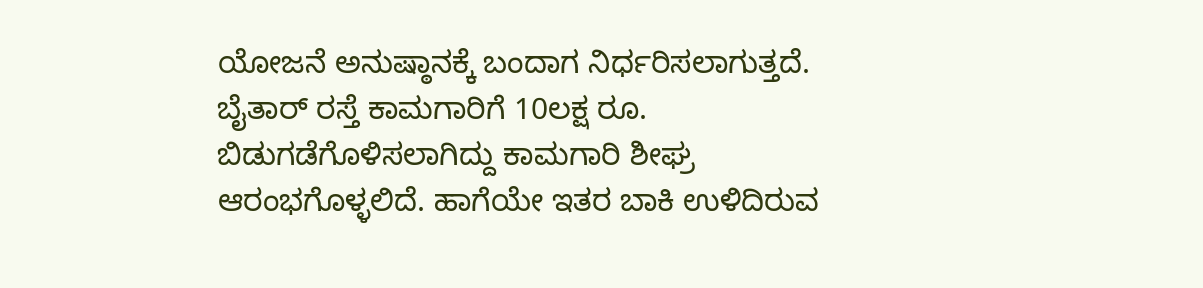ಯೋಜನೆ ಅನುಷ್ಠಾನಕ್ಕೆ ಬಂದಾಗ ನಿರ್ಧರಿಸಲಾಗುತ್ತದೆ. ಬೈತಾರ್ ರಸ್ತೆ ಕಾಮಗಾರಿಗೆ 10ಲಕ್ಷ ರೂ. ಬಿಡುಗಡೆಗೊಳಿಸಲಾಗಿದ್ದು ಕಾಮಗಾರಿ ಶೀಘ್ರ ಆರಂಭಗೊಳ್ಳಲಿದೆ. ಹಾಗೆಯೇ ಇತರ ಬಾಕಿ ಉಳಿದಿರುವ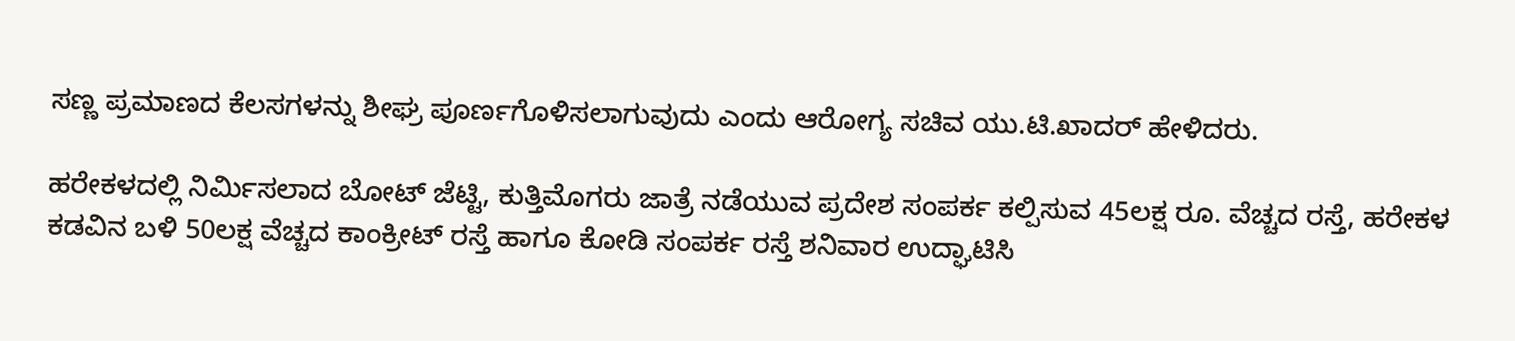ಸಣ್ಣ ಪ್ರಮಾಣದ ಕೆಲಸಗಳನ್ನು ಶೀಘ್ರ ಪೂರ್ಣಗೊಳಿಸಲಾಗುವುದು ಎಂದು ಆರೋಗ್ಯ ಸಚಿವ ಯು.ಟಿ.ಖಾದರ್ ಹೇಳಿದರು.

ಹರೇಕಳದಲ್ಲಿ ನಿರ್ಮಿಸಲಾದ ಬೋಟ್ ಜೆಟ್ಟಿ, ಕುತ್ತಿಮೊಗರು ಜಾತ್ರೆ ನಡೆಯುವ ಪ್ರದೇಶ ಸಂಪರ್ಕ ಕಲ್ಪಿಸುವ 45ಲಕ್ಷ ರೂ. ವೆಚ್ಚದ ರಸ್ತೆ, ಹರೇಕಳ ಕಡವಿನ ಬಳಿ 50ಲಕ್ಷ ವೆಚ್ಚದ ಕಾಂಕ್ರೀಟ್ ರಸ್ತೆ ಹಾಗೂ ಕೋಡಿ ಸಂಪರ್ಕ ರಸ್ತೆ ಶನಿವಾರ ಉದ್ಘಾಟಿಸಿ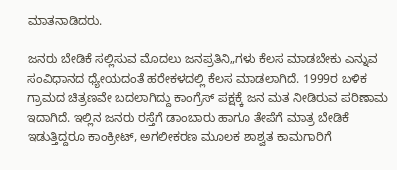ಮಾತನಾಡಿದರು.

ಜನರು ಬೇಡಿಕೆ ಸಲ್ಲಿಸುವ ಮೊದಲು ಜನಪ್ರತಿನಿ„ಗಳು ಕೆಲಸ ಮಾಡಬೇಕು ಎನ್ನುವ ಸಂವಿಧಾನದ ಧ್ಯೇಯದಂತೆ ಹರೇಕಳದಲ್ಲಿ ಕೆಲಸ ಮಾಡಲಾಗಿದೆ. 1999ರ ಬಳಿಕ ಗ್ರಾಮದ ಚಿತ್ರಣವೇ ಬದಲಾಗಿದ್ದು ಕಾಂಗ್ರೆಸ್ ಪಕ್ಷಕ್ಕೆ ಜನ ಮತ ನೀಡಿರುವ ಪರಿಣಾಮ ಇದಾಗಿದೆ. ಇಲ್ಲಿನ ಜನರು ರಸ್ತೆಗೆ ಡಾಂಬಾರು ಹಾಗೂ ತೇಪೆಗೆ ಮಾತ್ರ ಬೇಡಿಕೆ ಇಡುತ್ತಿದ್ದರೂ ಕಾಂಕ್ರೀಟ್, ಅಗಲೀಕರಣ ಮೂಲಕ ಶಾಶ್ವತ ಕಾಮಗಾರಿಗೆ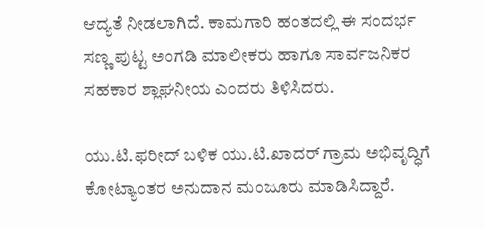ಆದ್ಯತೆ ನೀಡಲಾಗಿದೆ. ಕಾಮಗಾರಿ ಹಂತದಲ್ಲಿ ಈ ಸಂದರ್ಭ ಸಣ್ಣ ಪುಟ್ಟ ಅಂಗಡಿ ಮಾಲೀಕರು ಹಾಗೂ ಸಾರ್ವಜನಿಕರ ಸಹಕಾರ ಶ್ಲಾಘನೀಯ ಎಂದರು ತಿಳಿಸಿದರು.

ಯು.ಟಿ.ಫರೀದ್ ಬಳಿಕ ಯು.ಟಿ.ಖಾದರ್ ಗ್ರಾಮ ಅಭಿವೃದ್ಧಿಗೆ ಕೋಟ್ಯಾಂತರ ಅನುದಾನ ಮಂಜೂರು ಮಾಡಿಸಿದ್ದಾರೆ.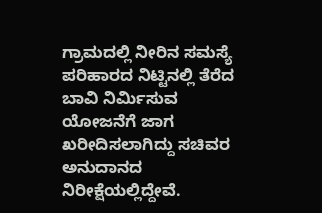ಗ್ರಾಮದಲ್ಲಿ ನೀರಿನ ಸಮಸ್ಯೆ ಪರಿಹಾರದ ನಿಟ್ಟಿನಲ್ಲಿ ತೆರೆದ ಬಾವಿ ನಿರ್ಮಿಸುವ ಯೋಜನೆಗೆ ಜಾಗ ಖರೀದಿಸಲಾಗಿದ್ದು ಸಚಿವರ ಅನುದಾನದ ನಿರೀಕ್ಷೆಯಲ್ಲಿದ್ದೇವೆ.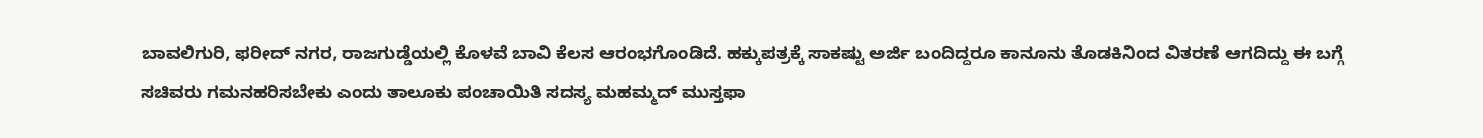ಬಾವಲಿಗುರಿ, ಫರೀದ್ ನಗರ, ರಾಜಗುಡ್ಡೆಯಲ್ಲಿ ಕೊಳವೆ ಬಾವಿ ಕೆಲಸ ಆರಂಭಗೊಂಡಿದೆ. ಹಕ್ಕುಪತ್ರಕ್ಕೆ ಸಾಕಷ್ಟು ಅರ್ಜಿ ಬಂದಿದ್ದರೂ ಕಾನೂನು ತೊಡಕಿನಿಂದ ವಿತರಣೆ ಆಗದಿದ್ದು ಈ ಬಗ್ಗೆ ಸಚಿವರು ಗಮನಹರಿಸಬೇಕು ಎಂದು ತಾಲೂಕು ಪಂಚಾಯಿತಿ ಸದಸ್ಯ ಮಹಮ್ಮದ್ ಮುಸ್ತಫಾ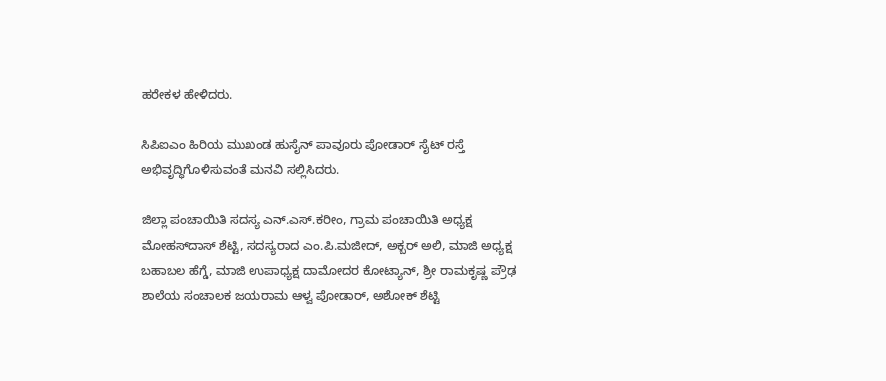ಹರೇಕಳ ಹೇಳಿದರು.

ಸಿಪಿಐಎಂ ಹಿರಿಯ ಮುಖಂಡ ಹುಸೈನ್ ಪಾವೂರು ಪೋಡಾರ್ ಸೈಟ್ ರಸ್ತೆ ಅಭಿವೃದ್ಧಿಗೊಳಿಸುವಂತೆ ಮನವಿ ಸಲ್ಲಿಸಿದರು.

ಜಿಲ್ಲಾ ಪಂಚಾಯಿತಿ ಸದಸ್ಯ ಎನ್.ಎಸ್.ಕರೀಂ, ಗ್ರಾಮ ಪಂಚಾಯಿತಿ ಅಧ್ಯಕ್ಷ ಮೋಹಸ್‍ದಾಸ್ ಶೆಟ್ಟಿ, ಸದಸ್ಯರಾದ ಎಂ.ಪಿ.ಮಜೀದ್, ಅಕ್ಬರ್ ಅಲಿ, ಮಾಜಿ ಅಧ್ಯಕ್ಷ ಬಹಾಬಲ ಹೆಗ್ಡೆ, ಮಾಜಿ ಉಪಾಧ್ಯಕ್ಷ ದಾಮೋದರ ಕೋಟ್ಯಾನ್, ಶ್ರೀ ರಾಮಕೃಷ್ಣ ಪ್ರೌಢ ಶಾಲೆಯ ಸಂಚಾಲಕ ಜಯರಾಮ ಆಳ್ವ ಪೋಡಾರ್, ಅಶೋಕ್ ಶೆಟ್ಟಿ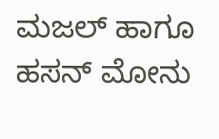ಮಜಲ್ ಹಾಗೂ ಹಸನ್ ಮೋನು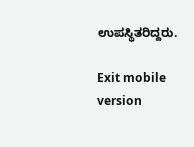ಉಪಸ್ಥಿತರಿದ್ದರು.

Exit mobile version